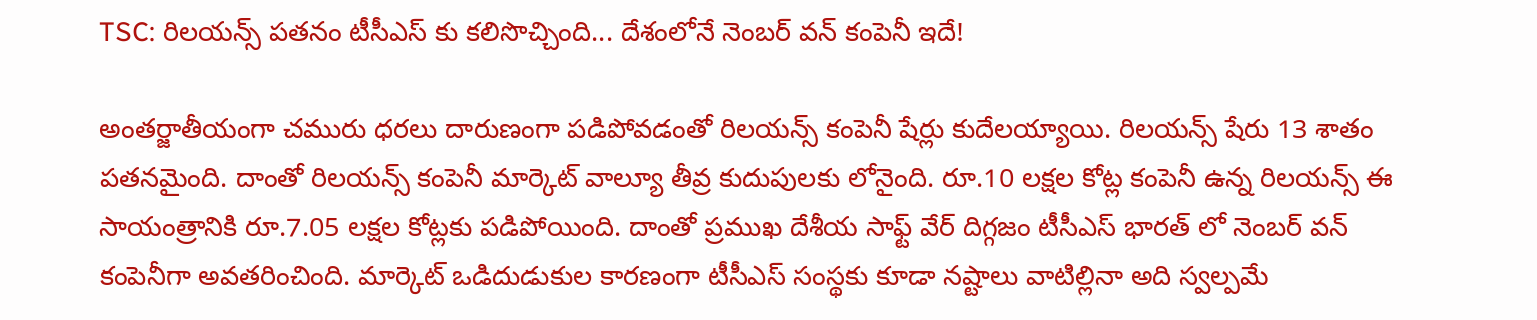TSC: రిలయన్స్ పతనం టీసీఎస్ కు కలిసొచ్చింది... దేశంలోనే నెంబర్ వన్ కంపెనీ ఇదే!

అంతర్జాతీయంగా చమురు ధరలు దారుణంగా పడిపోవడంతో రిలయన్స్ కంపెనీ షేర్లు కుదేలయ్యాయి. రిలయన్స్ షేరు 13 శాతం పతనమైంది. దాంతో రిలయన్స్ కంపెనీ మార్కెట్ వాల్యూ తీవ్ర కుదుపులకు లోనైంది. రూ.10 లక్షల కోట్ల కంపెనీ ఉన్న రిలయన్స్ ఈ సాయంత్రానికి రూ.7.05 లక్షల కోట్లకు పడిపోయింది. దాంతో ప్రముఖ దేశీయ సాఫ్ట్ వేర్ దిగ్గజం టీసీఎస్ భారత్ లో నెంబర్ వన్ కంపెనీగా అవతరించింది. మార్కెట్ ఒడిదుడుకుల కారణంగా టీసీఎస్ సంస్థకు కూడా నష్టాలు వాటిల్లినా అది స్వల్పమే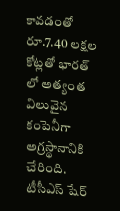కావడంతో రూ.7.40 లక్షల కోట్లతో భారత్ లో అత్యంత విలువైన కంపెనీగా అగ్రస్థానానికి చేరింది. టీసీఎస్ షేర్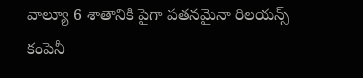వాల్యూ 6 శాతానికి పైగా పతనమైనా రిలయన్స్ కంపెనీ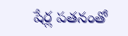షేర్ల పతనంతో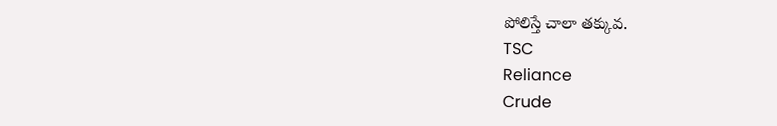పోలిస్తే చాలా తక్కువ.
TSC
Reliance
Crude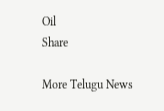Oil
Share

More Telugu News